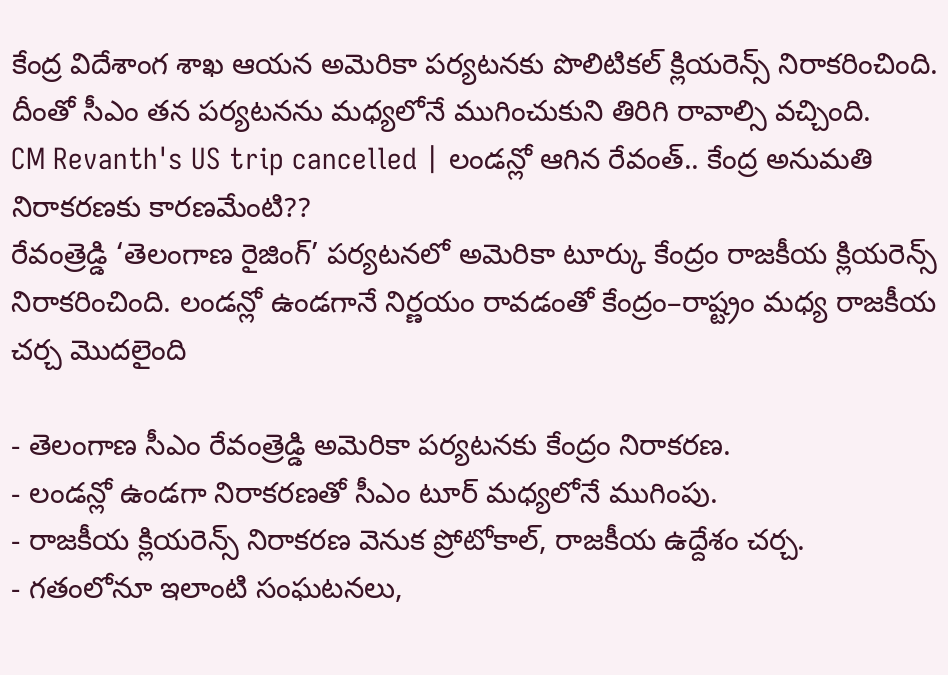కేంద్ర విదేశాంగ శాఖ ఆయన అమెరికా పర్యటనకు పొలిటికల్ క్లియరెన్స్ నిరాకరించింది. దీంతో సీఎం తన పర్యటనను మధ్యలోనే ముగించుకుని తిరిగి రావాల్సి వచ్చింది.
CM Revanth's US trip cancelled | లండన్లో ఆగిన రేవంత్.. కేంద్ర అనుమతి నిరాకరణకు కారణమేంటి??
రేవంత్రెడ్డి ‘తెలంగాణ రైజింగ్’ పర్యటనలో అమెరికా టూర్కు కేంద్రం రాజకీయ క్లియరెన్స్ నిరాకరించింది. లండన్లో ఉండగానే నిర్ణయం రావడంతో కేంద్రం–రాష్ట్రం మధ్య రాజకీయ చర్చ మొదలైంది

- తెలంగాణ సీఎం రేవంత్రెడ్డి అమెరికా పర్యటనకు కేంద్రం నిరాకరణ.
- లండన్లో ఉండగా నిరాకరణతో సీఎం టూర్ మధ్యలోనే ముగింపు.
- రాజకీయ క్లియరెన్స్ నిరాకరణ వెనుక ప్రోటోకాల్, రాజకీయ ఉద్దేశం చర్చ.
- గతంలోనూ ఇలాంటి సంఘటనలు,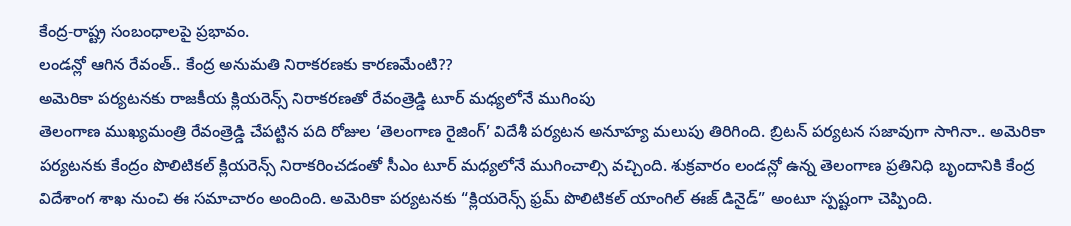కేంద్ర-రాష్ట్ర సంబంధాలపై ప్రభావం.
లండన్లో ఆగిన రేవంత్.. కేంద్ర అనుమతి నిరాకరణకు కారణమేంటి??
అమెరికా పర్యటనకు రాజకీయ క్లియరెన్స్ నిరాకరణతో రేవంత్రెడ్డి టూర్ మధ్యలోనే ముగింపు
తెలంగాణ ముఖ్యమంత్రి రేవంత్రెడ్డి చేపట్టిన పది రోజుల ‘తెలంగాణ రైజింగ్’ విదేశీ పర్యటన అనూహ్య మలుపు తిరిగింది. బ్రిటన్ పర్యటన సజావుగా సాగినా.. అమెరికా పర్యటనకు కేంద్రం పొలిటికల్ క్లియరెన్స్ నిరాకరించడంతో సీఎం టూర్ మధ్యలోనే ముగించాల్సి వచ్చింది. శుక్రవారం లండన్లో ఉన్న తెలంగాణ ప్రతినిధి బృందానికి కేంద్ర విదేశాంగ శాఖ నుంచి ఈ సమాచారం అందింది. అమెరికా పర్యటనకు “క్లియరెన్స్ ఫ్రమ్ పొలిటికల్ యాంగిల్ ఈజ్ డినైడ్” అంటూ స్పష్టంగా చెప్పింది.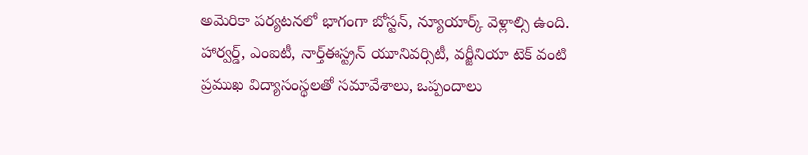అమెరికా పర్యటనలో భాగంగా బోస్టన్, న్యూయార్క్ వెళ్లాల్సి ఉంది. హార్వర్డ్, ఎంఐటీ, నార్త్ఈస్ట్రన్ యూనివర్సిటీ, వర్జీనియా టెక్ వంటి ప్రముఖ విద్యాసంస్థలతో సమావేశాలు, ఒప్పందాలు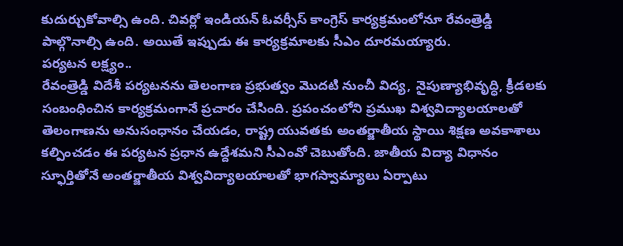కుదుర్చుకోవాల్సి ఉంది. చివర్లో ఇండియన్ ఓవర్సీస్ కాంగ్రెస్ కార్యక్రమంలోనూ రేవంత్రెడ్డి పాల్గొనాల్సి ఉంది. అయితే ఇప్పుడు ఈ కార్యక్రమాలకు సీఎం దూరమయ్యారు.
పర్యటన లక్ష్యం..
రేవంత్రెడ్డి విదేశీ పర్యటనను తెలంగాణ ప్రభుత్వం మొదటి నుంచీ విద్య, నైపుణ్యాభివృద్ధి, క్రీడలకు సంబంధించిన కార్యక్రమంగానే ప్రచారం చేసింది. ప్రపంచంలోని ప్రముఖ విశ్వవిద్యాలయాలతో తెలంగాణను అనుసంధానం చేయడం, రాష్ట్ర యువతకు అంతర్జాతీయ స్థాయి శిక్షణ అవకాశాలు కల్పించడం ఈ పర్యటన ప్రధాన ఉద్దేశమని సీఎంవో చెబుతోంది. జాతీయ విద్యా విధానం స్ఫూర్తితోనే అంతర్జాతీయ విశ్వవిద్యాలయాలతో భాగస్వామ్యాలు ఏర్పాటు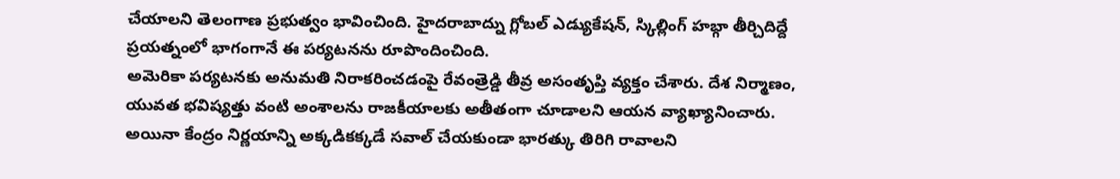చేయాలని తెలంగాణ ప్రభుత్వం భావించింది. హైదరాబాద్ను గ్లోబల్ ఎడ్యుకేషన్, స్కిల్లింగ్ హబ్గా తీర్చిదిద్దే ప్రయత్నంలో భాగంగానే ఈ పర్యటనను రూపొందించింది.
అమెరికా పర్యటనకు అనుమతి నిరాకరించడంపై రేవంత్రెడ్డి తీవ్ర అసంతృప్తి వ్యక్తం చేశారు. దేశ నిర్మాణం, యువత భవిష్యత్తు వంటి అంశాలను రాజకీయాలకు అతీతంగా చూడాలని ఆయన వ్యాఖ్యానించారు. అయినా కేంద్రం నిర్ణయాన్ని అక్కడికక్కడే సవాల్ చేయకుండా భారత్కు తిరిగి రావాలని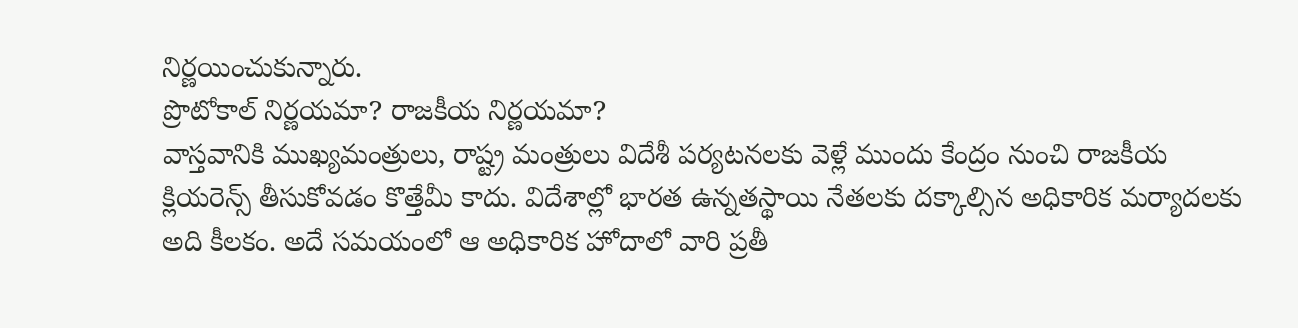నిర్ణయించుకున్నారు.
ప్రొటోకాల్ నిర్ణయమా? రాజకీయ నిర్ణయమా?
వాస్తవానికి ముఖ్యమంత్రులు, రాష్ట్ర మంత్రులు విదేశీ పర్యటనలకు వెళ్లే ముందు కేంద్రం నుంచి రాజకీయ క్లియరెన్స్ తీసుకోవడం కొత్తేమీ కాదు. విదేశాల్లో భారత ఉన్నతస్థాయి నేతలకు దక్కాల్సిన అధికారిక మర్యాదలకు అది కీలకం. అదే సమయంలో ఆ అధికారిక హోదాలో వారి ప్రతీ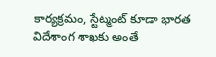కార్యక్రమం, స్టేట్మంట్ కూడా భారత విదేశాంగ శాఖకు అంతే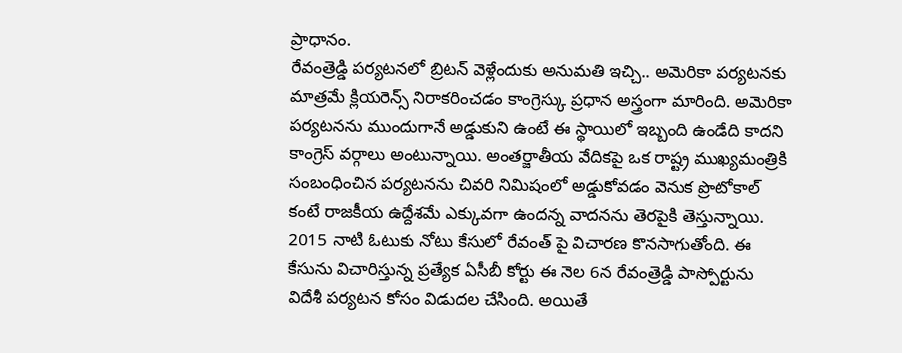ప్రాధానం.
రేవంత్రెడ్డి పర్యటనలో బ్రిటన్ వెళ్లేందుకు అనుమతి ఇచ్చి.. అమెరికా పర్యటనకు మాత్రమే క్లియరెన్స్ నిరాకరించడం కాంగ్రెస్కు ప్రధాన అస్త్రంగా మారింది. అమెరికా పర్యటనను ముందుగానే అడ్డుకుని ఉంటే ఈ స్థాయిలో ఇబ్బంది ఉండేది కాదని కాంగ్రెస్ వర్గాలు అంటున్నాయి. అంతర్జాతీయ వేదికపై ఒక రాష్ట్ర ముఖ్యమంత్రికి సంబంధించిన పర్యటనను చివరి నిమిషంలో అడ్డుకోవడం వెనుక ప్రొటోకాల్ కంటే రాజకీయ ఉద్దేశమే ఎక్కువగా ఉందన్న వాదనను తెరపైకి తెస్తున్నాయి.
2015 నాటి ఓటుకు నోటు కేసులో రేవంత్ పై విచారణ కొనసాగుతోంది. ఈ కేసును విచారిస్తున్న ప్రత్యేక ఏసీబీ కోర్టు ఈ నెల 6న రేవంత్రెడ్డి పాస్పోర్టును విదేశీ పర్యటన కోసం విడుదల చేసింది. అయితే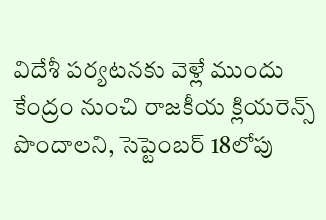విదేశీ పర్యటనకు వెళ్లే ముందు కేంద్రం నుంచి రాజకీయ క్లియరెన్స్ పొందాలని, సెప్టెంబర్ 18లోపు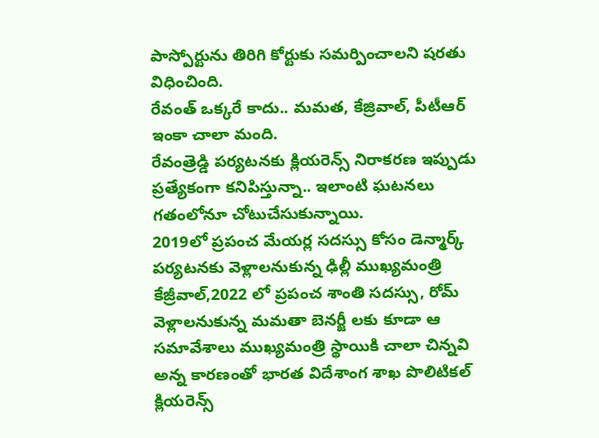పాస్పోర్టును తిరిగి కోర్టుకు సమర్పించాలని షరతు విధించింది.
రేవంత్ ఒక్కరే కాదు.. మమత, కేజ్రివాల్, పీటీఆర్ ఇంకా చాలా మంది.
రేవంత్రెడ్డి పర్యటనకు క్లియరెన్స్ నిరాకరణ ఇప్పుడు ప్రత్యేకంగా కనిపిస్తున్నా.. ఇలాంటి ఘటనలు గతంలోనూ చోటుచేసుకున్నాయి.
2019లో ప్రపంచ మేయర్ల సదస్సు కోసం డెన్మార్క్ పర్యటనకు వెళ్లాలనుకున్న ఢిల్లీ ముఖ్యమంత్రి కేజ్రీవాల్,2022 లో ప్రపంచ శాంతి సదస్సు, రోమ్ వెళ్లాలనుకున్న మమతా బెనర్జీ లకు కూడా ఆ సమావేశాలు ముఖ్యమంత్రి స్థాయికి చాలా చిన్నవి అన్న కారణంతో భారత విదేశాంగ శాఖ పొలిటికల్ క్లియరెన్స్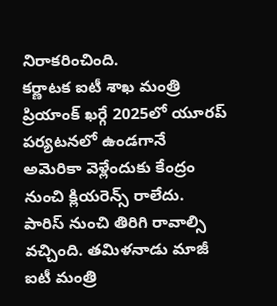నిరాకరించింది.
కర్ణాటక ఐటీ శాఖ మంత్రి ప్రియాంక్ ఖర్గే 2025లో యూరప్ పర్యటనలో ఉండగానే అమెరికా వెళ్లేందుకు కేంద్రం నుంచి క్లియరెన్స్ రాలేదు. పారిస్ నుంచి తిరిగి రావాల్సి వచ్చింది. తమిళనాడు మాజీ ఐటీ మంత్రి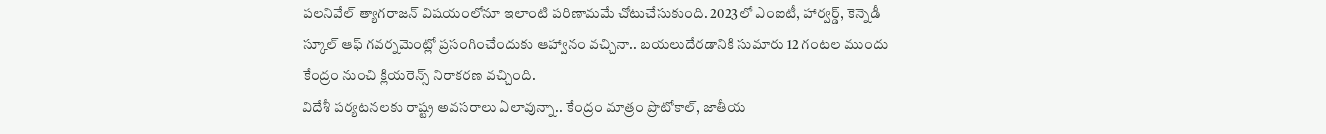పలనివేల్ త్యాగరాజన్ విషయంలోనూ ఇలాంటి పరిణామమే చోటుచేసుకుంది. 2023లో ఎంఐటీ, హార్వర్డ్, కెన్నెడీ స్కూల్ ఆఫ్ గవర్నమెంట్లో ప్రసంగించేందుకు ఆహ్వానం వచ్చినా.. బయలుదేరడానికి సుమారు 12 గంటల ముందు కేంద్రం నుంచి క్లియరెన్స్ నిరాకరణ వచ్చింది.
విదేశీ పర్యటనలకు రాష్ట్ర అవసరాలు ఏలావున్నా.. కేంద్రం మాత్రం ప్రొటోకాల్, జాతీయ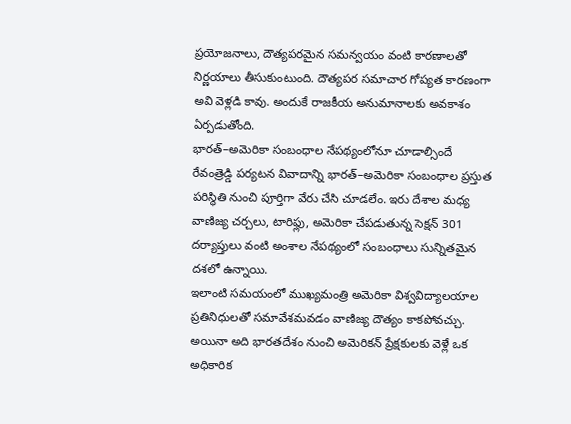ప్రయోజనాలు, దౌత్యపరమైన సమన్వయం వంటి కారణాలతో నిర్ణయాలు తీసుకుంటుంది. దౌత్యపర సమాచార గోప్యత కారణంగా అవి వెళ్లడి కావు. అందుకే రాజకీయ అనుమానాలకు అవకాశం ఏర్పడుతోంది.
భారత్–అమెరికా సంబంధాల నేపథ్యంలోనూ చూడాల్సిందే
రేవంత్రెడ్డి పర్యటన వివాదాన్ని భారత్–అమెరికా సంబంధాల ప్రస్తుత పరిస్థితి నుంచి పూర్తిగా వేరు చేసి చూడలేం. ఇరు దేశాల మధ్య వాణిజ్య చర్చలు, టారిఫ్లు, అమెరికా చేపడుతున్న సెక్షన్ 301 దర్యాప్తులు వంటి అంశాల నేపథ్యంలో సంబంధాలు సున్నితమైన దశలో ఉన్నాయి.
ఇలాంటి సమయంలో ముఖ్యమంత్రి అమెరికా విశ్వవిద్యాలయాల ప్రతినిధులతో సమావేశమవడం వాణిజ్య దౌత్యం కాకపోవచ్చు. అయినా అది భారతదేశం నుంచి అమెరికన్ ప్రేక్షకులకు వెళ్లే ఒక అధికారిక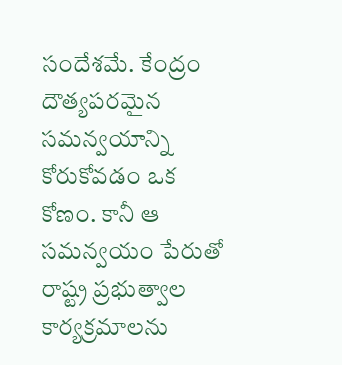సందేశమే. కేంద్రం దౌత్యపరమైన సమన్వయాన్ని కోరుకోవడం ఒక కోణం. కానీ ఆ సమన్వయం పేరుతో రాష్ట్ర ప్రభుత్వాల కార్యక్రమాలను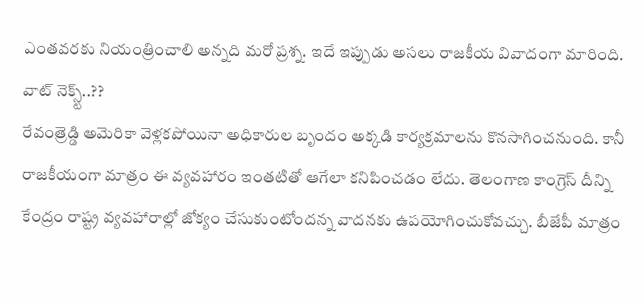ఎంతవరకు నియంత్రించాలి అన్నది మరో ప్రశ్న. ఇదే ఇప్పుడు అసలు రాజకీయ వివాదంగా మారింది.
వాట్ నెక్స్ట్..??
రేవంత్రెడ్డి అమెరికా వెళ్లకపోయినా అధికారుల బృందం అక్కడి కార్యక్రమాలను కొనసాగించనుంది. కానీ రాజకీయంగా మాత్రం ఈ వ్యవహారం ఇంతటితో ఆగేలా కనిపించడం లేదు. తెలంగాణ కాంగ్రెస్ దీన్ని కేంద్రం రాష్ట్ర వ్యవహారాల్లో జోక్యం చేసుకుంటోందన్న వాదనకు ఉపయోగించుకోవచ్చు. బీజేపీ మాత్రం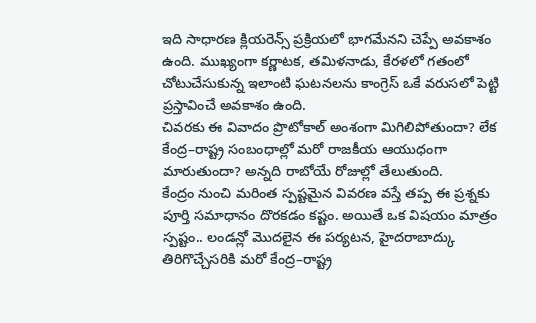ఇది సాధారణ క్లియరెన్స్ ప్రక్రియలో భాగమేనని చెప్పే అవకాశం ఉంది. ముఖ్యంగా కర్ణాటక, తమిళనాడు, కేరళలో గతంలో చోటుచేసుకున్న ఇలాంటి ఘటనలను కాంగ్రెస్ ఒకే వరుసలో పెట్టి ప్రస్తావించే అవకాశం ఉంది.
చివరకు ఈ వివాదం ప్రొటోకాల్ అంశంగా మిగిలిపోతుందా? లేక కేంద్ర–రాష్ట్ర సంబంధాల్లో మరో రాజకీయ ఆయుధంగా మారుతుందా? అన్నది రాబోయే రోజుల్లో తేలుతుంది.
కేంద్రం నుంచి మరింత స్పష్టమైన వివరణ వస్తే తప్ప ఈ ప్రశ్నకు పూర్తి సమాధానం దొరకడం కష్టం. అయితే ఒక విషయం మాత్రం స్పష్టం.. లండన్లో మొదలైన ఈ పర్యటన, హైదరాబాద్కు తిరిగొచ్చేసరికి మరో కేంద్ర–రాష్ట్ర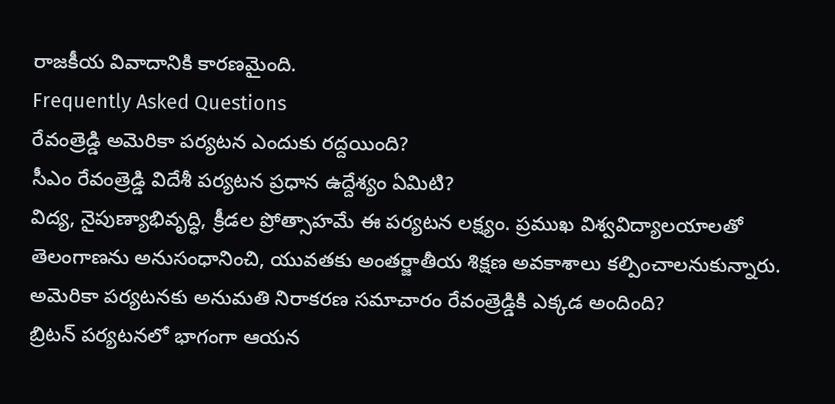రాజకీయ వివాదానికి కారణమైంది.
Frequently Asked Questions
రేవంత్రెడ్డి అమెరికా పర్యటన ఎందుకు రద్దయింది?
సీఎం రేవంత్రెడ్డి విదేశీ పర్యటన ప్రధాన ఉద్దేశ్యం ఏమిటి?
విద్య, నైపుణ్యాభివృద్ధి, క్రీడల ప్రోత్సాహమే ఈ పర్యటన లక్ష్యం. ప్రముఖ విశ్వవిద్యాలయాలతో తెలంగాణను అనుసంధానించి, యువతకు అంతర్జాతీయ శిక్షణ అవకాశాలు కల్పించాలనుకున్నారు.
అమెరికా పర్యటనకు అనుమతి నిరాకరణ సమాచారం రేవంత్రెడ్డికి ఎక్కడ అందింది?
బ్రిటన్ పర్యటనలో భాగంగా ఆయన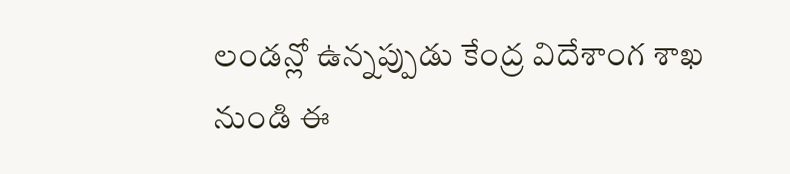లండన్లో ఉన్నప్పుడు కేంద్ర విదేశాంగ శాఖ నుండి ఈ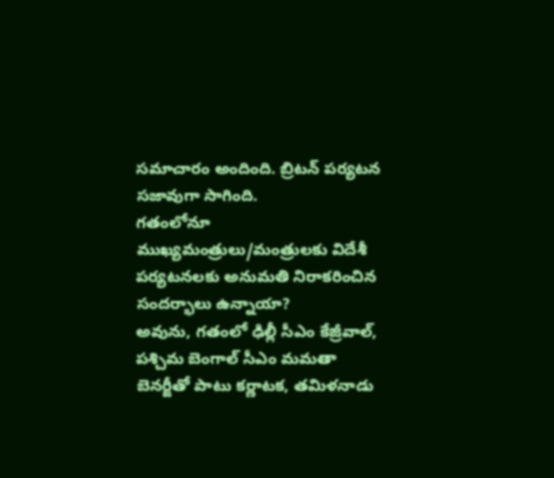సమాచారం అందింది. బ్రిటన్ పర్యటన సజావుగా సాగింది.
గతంలోనూ ముఖ్యమంత్రులు/మంత్రులకు విదేశీ పర్యటనలకు అనుమతి నిరాకరించిన సందర్భాలు ఉన్నాయా?
అవును, గతంలో ఢిల్లీ సీఎం కేజ్రీవాల్, పశ్చిమ బెంగాల్ సీఎం మమతా బెనర్జీతో పాటు కర్ణాటక, తమిళనాడు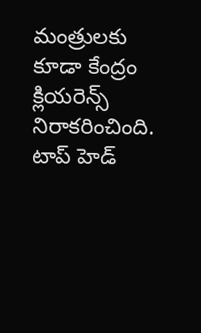మంత్రులకు కూడా కేంద్రం క్లియరెన్స్ నిరాకరించింది.
టాప్ హెడ్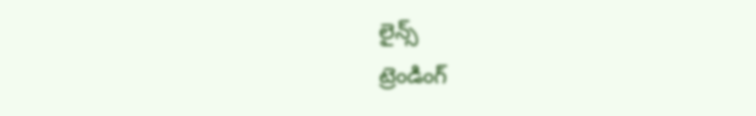లైన్స్
ట్రెండింగ్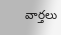వార్తలు